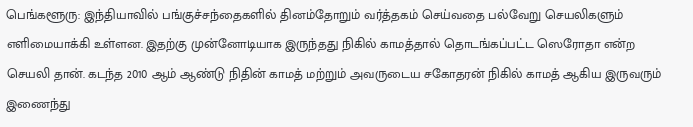பெங்களூரு: இந்தியாவில் பங்குச்சந்தைகளில் தினம்தோறும் வர்த்தகம் செய்வதை பல்வேறு செயலிகளும் எளிமையாக்கி உள்ளன. இதற்கு முன்னோடியாக இருந்தது நிகில் காமத்தால் தொடங்கப்பட்ட ஸெரோதா என்ற செயலி தான். கடந்த 2010 ஆம் ஆண்டு நிதின் காமத் மற்றும் அவருடைய சகோதரன் நிகில் காமத் ஆகிய இருவரும் இணைந்து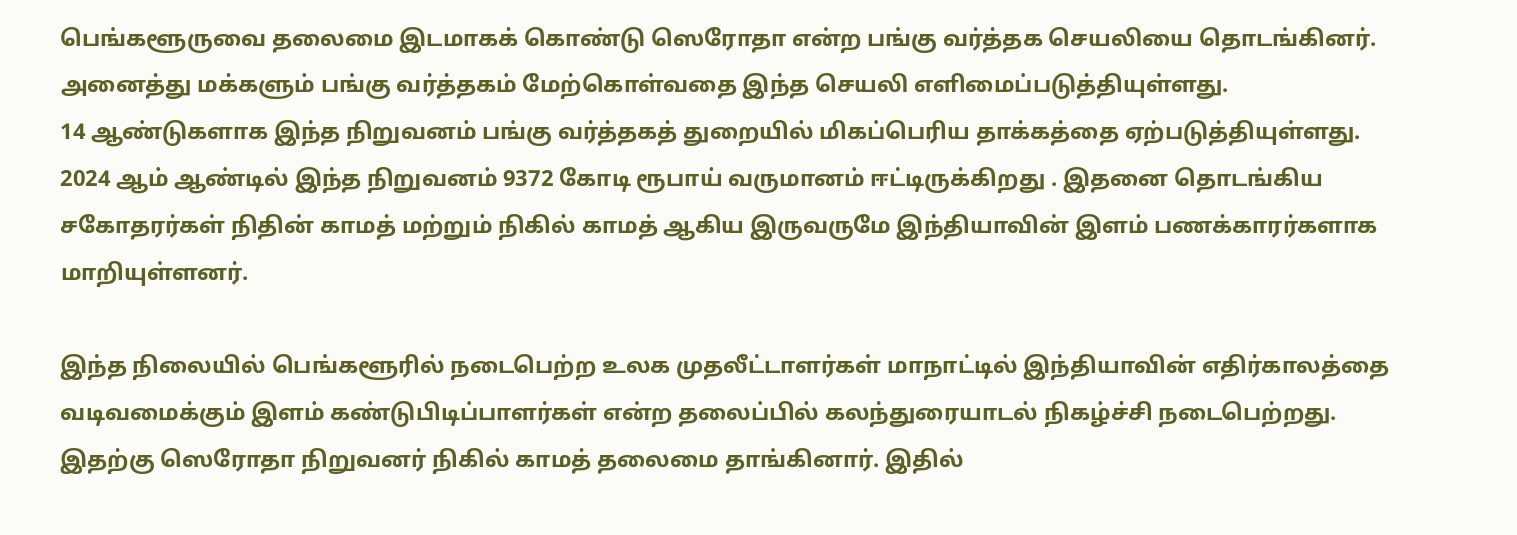பெங்களூருவை தலைமை இடமாகக் கொண்டு ஸெரோதா என்ற பங்கு வர்த்தக செயலியை தொடங்கினர். அனைத்து மக்களும் பங்கு வர்த்தகம் மேற்கொள்வதை இந்த செயலி எளிமைப்படுத்தியுள்ளது.
14 ஆண்டுகளாக இந்த நிறுவனம் பங்கு வர்த்தகத் துறையில் மிகப்பெரிய தாக்கத்தை ஏற்படுத்தியுள்ளது. 2024 ஆம் ஆண்டில் இந்த நிறுவனம் 9372 கோடி ரூபாய் வருமானம் ஈட்டிருக்கிறது . இதனை தொடங்கிய சகோதரர்கள் நிதின் காமத் மற்றும் நிகில் காமத் ஆகிய இருவருமே இந்தியாவின் இளம் பணக்காரர்களாக மாறியுள்ளனர்.

இந்த நிலையில் பெங்களூரில் நடைபெற்ற உலக முதலீட்டாளர்கள் மாநாட்டில் இந்தியாவின் எதிர்காலத்தை வடிவமைக்கும் இளம் கண்டுபிடிப்பாளர்கள் என்ற தலைப்பில் கலந்துரையாடல் நிகழ்ச்சி நடைபெற்றது. இதற்கு ஸெரோதா நிறுவனர் நிகில் காமத் தலைமை தாங்கினார். இதில்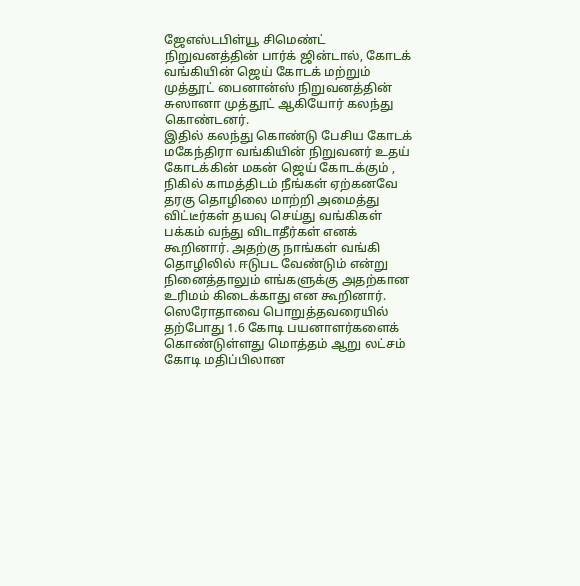ஜேஎஸ்டபிள்யூ சிமெண்ட் நிறுவனத்தின் பார்க் ஜின்டால், கோடக் வங்கியின் ஜெய் கோடக் மற்றும் முத்தூட் பைனான்ஸ் நிறுவனத்தின் சுஸானா முத்தூட் ஆகியோர் கலந்து கொண்டனர்.
இதில் கலந்து கொண்டு பேசிய கோடக் மகேந்திரா வங்கியின் நிறுவனர் உதய் கோடக்கின் மகன் ஜெய் கோடக்கும் , நிகில் காமத்திடம் நீங்கள் ஏற்கனவே தரகு தொழிலை மாற்றி அமைத்து விட்டீர்கள் தயவு செய்து வங்கிகள் பக்கம் வந்து விடாதீர்கள் எனக் கூறினார். அதற்கு நாங்கள் வங்கி தொழிலில் ஈடுபட வேண்டும் என்று நினைத்தாலும் எங்களுக்கு அதற்கான உரிமம் கிடைக்காது என கூறினார்.
ஸெரோதாவை பொறுத்தவரையில் தற்போது 1.6 கோடி பயனாளர்களைக் கொண்டுள்ளது மொத்தம் ஆறு லட்சம் கோடி மதிப்பிலான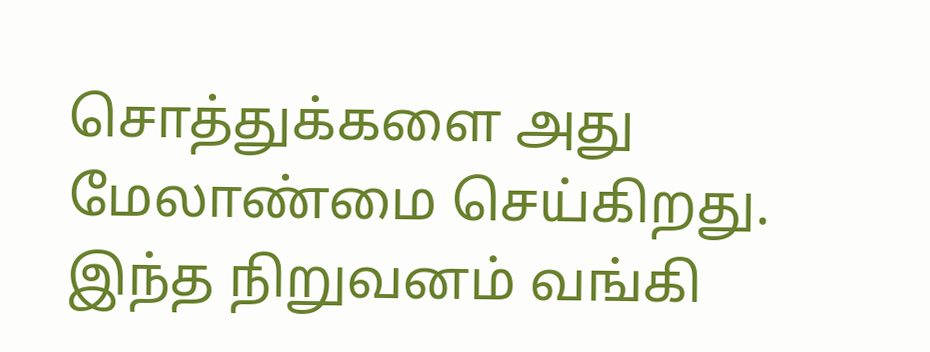சொத்துக்களை அது மேலாண்மை செய்கிறது. இந்த நிறுவனம் வங்கி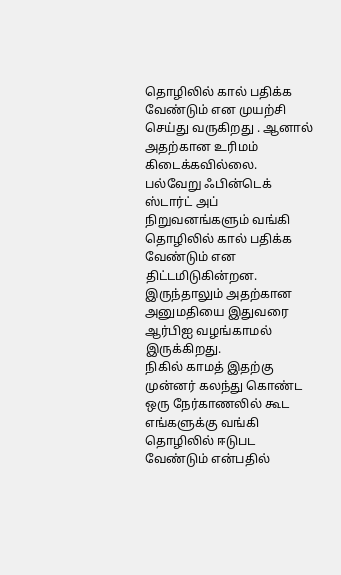தொழிலில் கால் பதிக்க வேண்டும் என முயற்சி செய்து வருகிறது . ஆனால் அதற்கான உரிமம் கிடைக்கவில்லை. பல்வேறு ஃபின்டெக் ஸ்டார்ட் அப் நிறுவனங்களும் வங்கி தொழிலில் கால் பதிக்க வேண்டும் என திட்டமிடுகின்றன. இருந்தாலும் அதற்கான அனுமதியை இதுவரை ஆர்பிஐ வழங்காமல் இருக்கிறது.
நிகில் காமத் இதற்கு முன்னர் கலந்து கொண்ட ஒரு நேர்காணலில் கூட எங்களுக்கு வங்கி தொழிலில் ஈடுபட வேண்டும் என்பதில்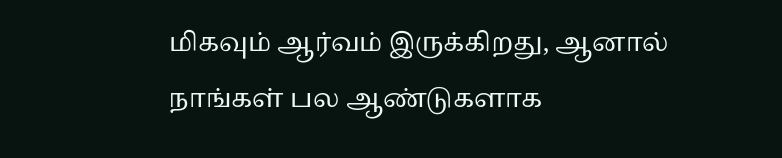மிகவும் ஆர்வம் இருக்கிறது, ஆனால் நாங்கள் பல ஆண்டுகளாக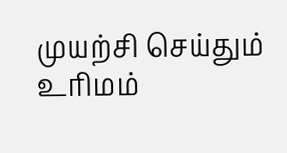முயற்சி செய்தும் உரிமம்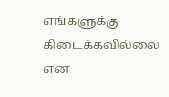எங்களுக்கு கிடைக்கவில்லை என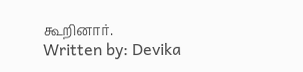கூறினார்.
Written by: Devika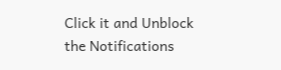Click it and Unblock the Notifications